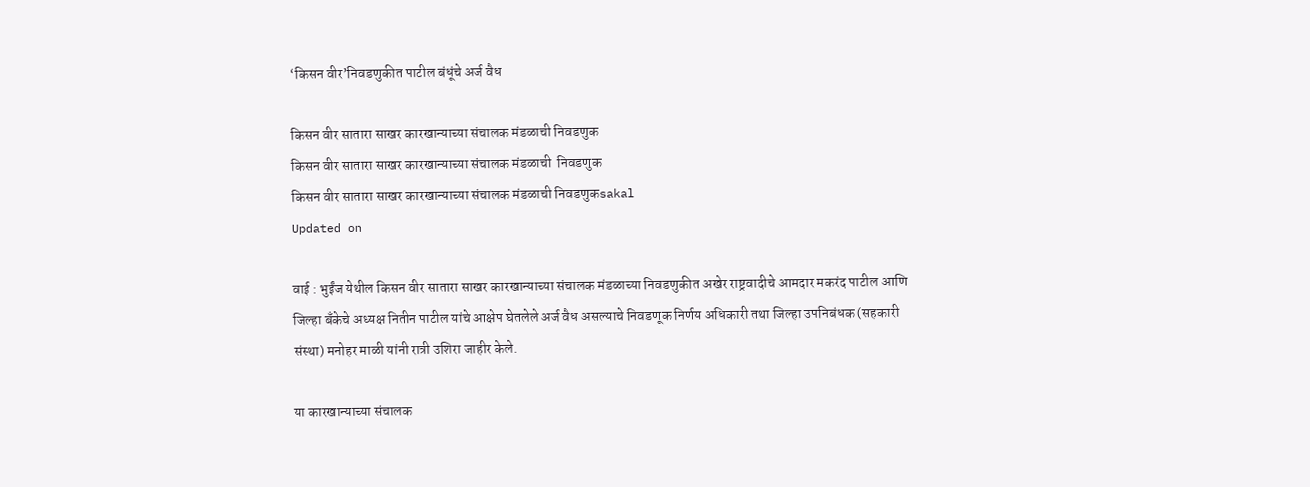‘किसन वीर’निवडणुकीत पाटील बंधूंचे अर्ज वैध

किसन वीर सातारा साखर कारखान्याच्या संचालक मंडळाची निवडणुक
किसन वीर सातारा साखर कारखान्याच्या संचालक मंडळाची  निवडणुक
किसन वीर सातारा साखर कारखान्याच्या संचालक मंडळाची निवडणुकsakal
Updated on

वाई : भुईंज येथील किसन वीर सातारा साखर कारखान्याच्या संचालक मंडळाच्या निवडणुकीत अखेर राष्ट्रवादीचे आमदार मकरंद पाटील आणि जिल्हा बँकेचे अध्यक्ष नितीन पाटील यांचे आक्षेप घेतलेले अर्ज वैध असल्याचे निवडणूक निर्णय अधिकारी तथा जिल्हा उपनिबंधक (सहकारी संस्था) मनोहर माळी यांनी रात्री उशिरा जाहीर केले.

या कारखान्याच्या संचालक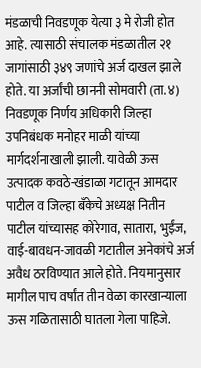मंडळाची निवडणूक येत्या ३ मे रोजी होत आहे. त्यासाठी संचालक मंडळातील २१ जागांसाठी ३४९ जणांचे अर्ज दाखल झाले होते. या अर्जांची छाननी सोमवारी (ता.४) निवडणूक निर्णय अधिकारी जिल्हा उपनिबंधक मनोहर माळी यांच्या मार्गदर्शनाखाली झाली. यावेळी ऊस उत्पादक कवठे-खंडाळा गटातून आमदार पाटील व जिल्हा बॅंकेचे अध्यक्ष नितीन पाटील यांच्यासह कोरेगाव, सातारा, भुईंज, वाई-बावधन-जावळी गटातील अनेकांचे अर्ज अवैध ठरविण्यात आले होते. नियमानुसार मागील पाच वर्षांत तीन वेळा कारखान्याला ऊस गळितासाठी घातला गेला पाहिजे.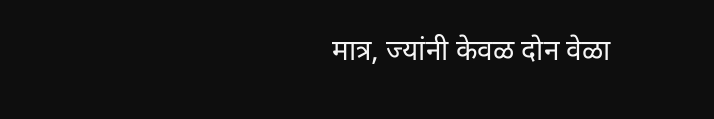मात्र, ज्यांनी केवळ दोन वेळा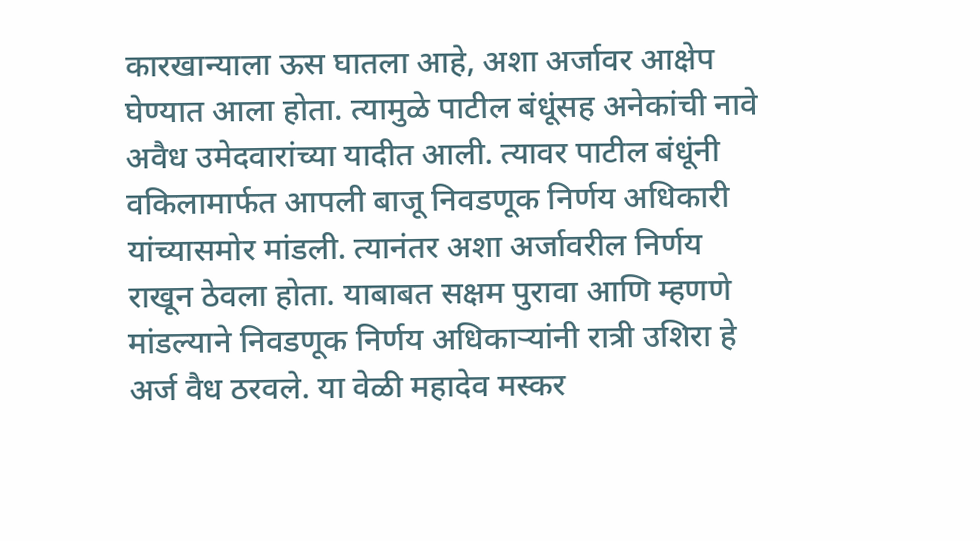कारखान्याला ऊस घातला आहे, अशा अर्जावर आक्षेप घेण्यात आला होता. त्यामुळे पाटील बंधूंसह अनेकांची नावे अवैध उमेदवारांच्या यादीत आली. त्यावर पाटील बंधूंनी वकिलामार्फत आपली बाजू निवडणूक निर्णय अधिकारी यांच्यासमोर मांडली. त्यानंतर अशा अर्जावरील निर्णय राखून ठेवला होता. याबाबत सक्षम पुरावा आणि म्हणणे मांडल्याने निवडणूक निर्णय अधिकाऱ्यांनी रात्री उशिरा हे अर्ज वैध ठरवले. या वेळी महादेव मस्कर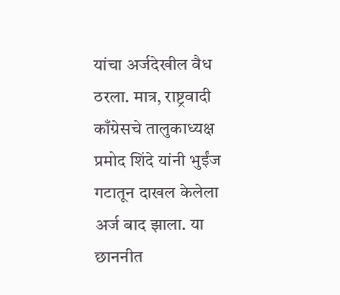यांचा अर्जदेखील वैध ठरला. मात्र, राष्ट्रवादी काँग्रेसचे तालुकाध्यक्ष प्रमोद शिंदे यांनी भुईंज गटातून दाखल केलेला अर्ज बाद झाला. या छाननीत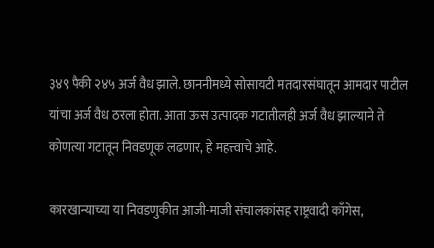३४९ पैकी २४५ अर्ज वैध झाले. छाननीमध्ये सोसायटी मतदारसंघातून आमदार पाटील यांचा अर्ज वैध ठरला होता. आता ऊस उत्पादक गटातीलही अर्ज वैध झाल्याने ते कोणत्या गटातून निवडणूक लढणार, हे महत्त्‍वाचे आहे.

कारखान्याच्या या निवडणुकीत आजी-माजी संचालकांसह राष्ट्रवादी काँगेस,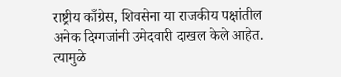राष्ट्रीय काँग्रेस, शिवसेना या राजकीय पक्षांतील अनेक दिग्गजांनी उमेदवारी दाखल केले आहेत. त्यामुळे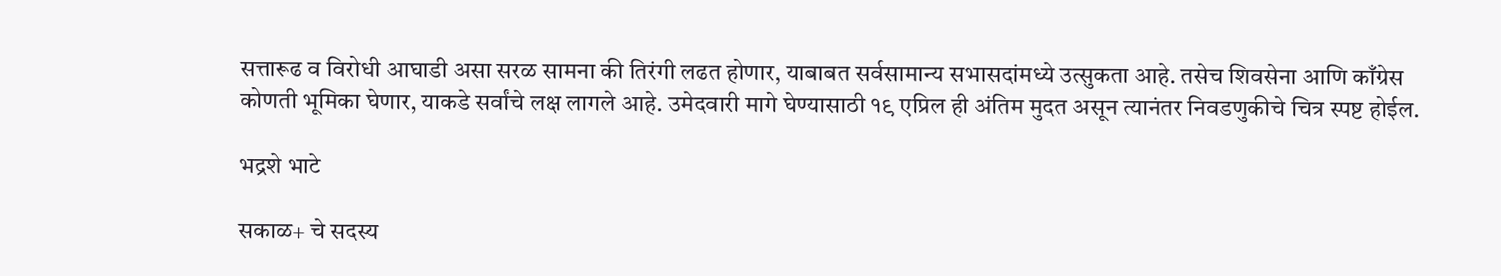सत्तारूढ व विरोधी आघाडी असा सरळ सामना की तिरंगी लढत होणार, याबाबत सर्वसामान्य सभासदांमध्ये उत्सुकता आहे. तसेच शिवसेना आणि काँग्रेस कोणती भूमिका घेणार, याकडे सर्वांचे लक्ष लागले आहे. उमेदवारी मागे घेण्यासाठी १९ एप्रिल ही अंतिम मुदत असून त्यानंतर निवडणुकीचे चित्र स्पष्ट होईल.

भद्रशे भाटे

सकाळ+ चे सदस्य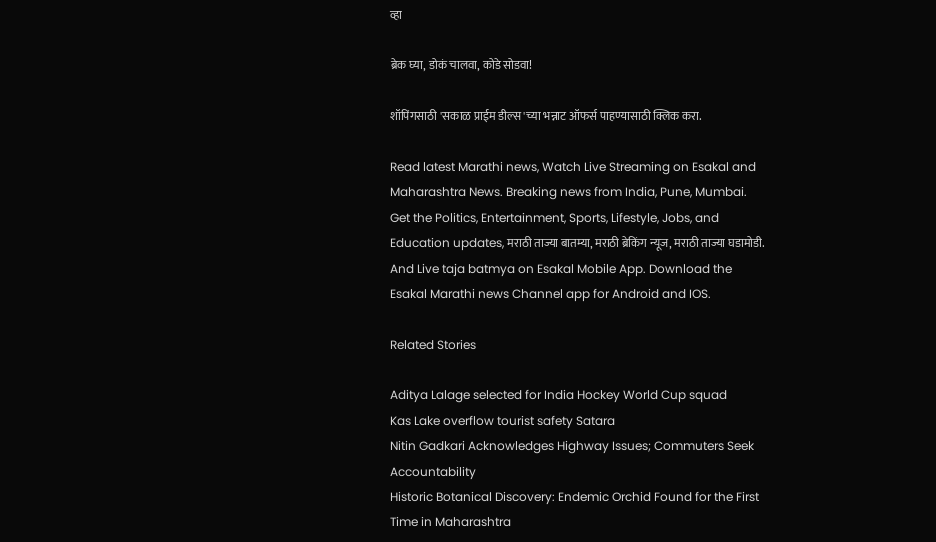व्हा

ब्रेक घ्या, डोकं चालवा, कोडे सोडवा!

शॉपिंगसाठी 'सकाळ प्राईम डील्स'च्या भन्नाट ऑफर्स पाहण्यासाठी क्लिक करा.

Read latest Marathi news, Watch Live Streaming on Esakal and Maharashtra News. Breaking news from India, Pune, Mumbai. Get the Politics, Entertainment, Sports, Lifestyle, Jobs, and Education updates, मराठी ताज्या बातम्या, मराठी ब्रेकिंग न्यूज, मराठी ताज्या घडामोडी. And Live taja batmya on Esakal Mobile App. Download the Esakal Marathi news Channel app for Android and IOS.

Related Stories

Aditya Lalage selected for India Hockey World Cup squad
Kas Lake overflow tourist safety Satara
Nitin Gadkari Acknowledges Highway Issues; Commuters Seek Accountability
Historic Botanical Discovery: Endemic Orchid Found for the First Time in Maharashtra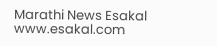Marathi News Esakal
www.esakal.com